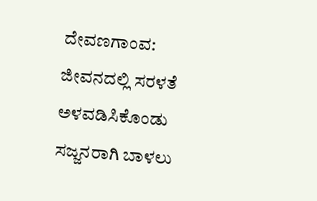ದೇವಣಗಾಂವ: ಜೀವನದಲ್ಲಿ ಸರಳತೆ ಅಳವಡಿಸಿಕೊಂಡು ಸಜ್ಜನರಾಗಿ ಬಾಳಲು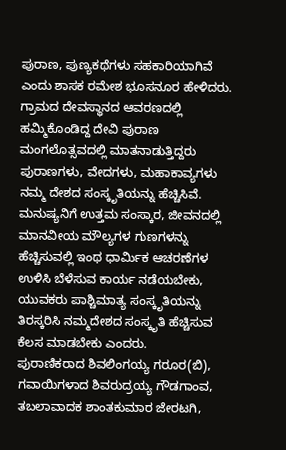ಪುರಾಣ, ಪುಣ್ಯಕಥೆಗಳು ಸಹಕಾರಿಯಾಗಿವೆ ಎಂದು ಶಾಸಕ ರಮೇಶ ಭೂಸನೂರ ಹೇಳಿದರು.
ಗ್ರಾಮದ ದೇವಸ್ಥಾನದ ಆವರಣದಲ್ಲಿ ಹಮ್ಮಿಕೊಂಡಿದ್ದ ದೇವಿ ಪುರಾಣ ಮಂಗಲೊತ್ಸವದಲ್ಲಿ ಮಾತನಾಡುತ್ತಿದ್ದರು ಪುರಾಣಗಳು, ವೇದಗಳು, ಮಹಾಕಾವ್ಯಗಳು ನಮ್ಮ ದೇಶದ ಸಂಸ್ಕೃತಿಯನ್ನು ಹೆಚ್ಚಿಸಿವೆ. ಮನುಷ್ಯನಿಗೆ ಉತ್ತಮ ಸಂಸ್ಕಾರ, ಜೀವನದಲ್ಲಿ ಮಾನವೀಯ ಮೌಲ್ಯಗಳ ಗುಣಗಳನ್ನು ಹೆಚ್ಚಿಸುವಲ್ಲಿ ಇಂಥ ಧಾರ್ಮಿಕ ಆಚರಣೆಗಳ ಉಳಿಸಿ ಬೆಳೆಸುವ ಕಾರ್ಯ ನಡೆಯಬೇಕು, ಯುವಕರು ಪಾಶ್ಚಿಮಾತ್ಯ ಸಂಸ್ಕೃತಿಯನ್ನು ತಿರಸ್ಕರಿಸಿ ನಮ್ಮದೇಶದ ಸಂಸ್ಕೃತಿ ಹೆಚ್ಚಿಸುವ ಕೆಲಸ ಮಾಡಬೇಕು ಎಂದರು.
ಪುರಾಣಿಕರಾದ ಶಿವಲಿಂಗಯ್ಯ ಗರೂರ(ಬಿ), ಗವಾಯಿಗಳಾದ ಶಿವರುದ್ರಯ್ಯ ಗೌಡಗಾಂವ, ತಬಲಾವಾದಕ ಶಾಂತಕುಮಾರ ಜೇರಟಗಿ,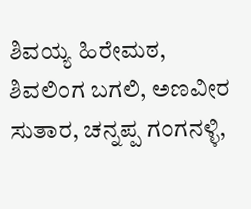ಶಿವಯ್ಯ ಹಿರೇಮಠ, ಶಿವಲಿಂಗ ಬಗಲಿ, ಅಣವೀರ ಸುತಾರ, ಚನ್ನಪ್ಪ ಗಂಗನಳ್ಳಿ,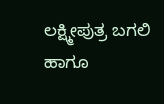ಲಕ್ಷ್ಮೀಪುತ್ರ ಬಗಲಿ ಹಾಗೂ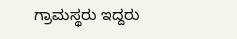ಗ್ರಾಮಸ್ಥರು ಇದ್ದರು